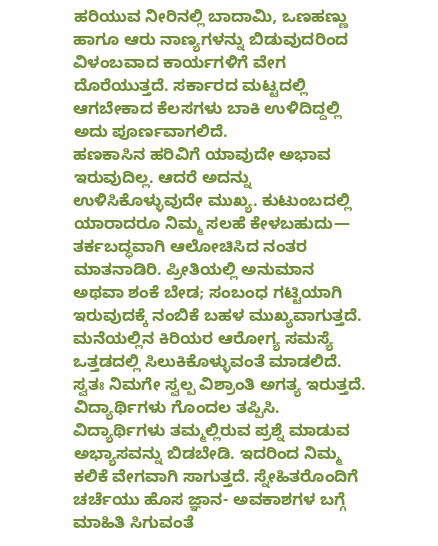ಹರಿಯುವ ನೀರಿನಲ್ಲಿ ಬಾದಾಮಿ, ಒಣಹಣ್ಣು ಹಾಗೂ ಆರು ನಾಣ್ಯಗಳನ್ನು ಬಿಡುವುದರಿಂದ ವಿಳಂಬವಾದ ಕಾರ್ಯಗಳಿಗೆ ವೇಗ ದೊರೆಯುತ್ತದೆ. ಸರ್ಕಾರದ ಮಟ್ಟದಲ್ಲಿ ಆಗಬೇಕಾದ ಕೆಲಸಗಳು ಬಾಕಿ ಉಳಿದಿದ್ದಲ್ಲಿ ಅದು ಪೂರ್ಣವಾಗಲಿದೆ.
ಹಣಕಾಸಿನ ಹರಿವಿಗೆ ಯಾವುದೇ ಅಭಾವ ಇರುವುದಿಲ್ಲ. ಆದರೆ ಅದನ್ನು ಉಳಿಸಿಕೊಳ್ಳುವುದೇ ಮುಖ್ಯ. ಕುಟುಂಬದಲ್ಲಿ ಯಾರಾದರೂ ನಿಮ್ಮ ಸಲಹೆ ಕೇಳಬಹುದು— ತರ್ಕಬದ್ಧವಾಗಿ ಆಲೋಚಿಸಿದ ನಂತರ ಮಾತನಾಡಿರಿ. ಪ್ರೀತಿಯಲ್ಲಿ ಅನುಮಾನ ಅಥವಾ ಶಂಕೆ ಬೇಡ; ಸಂಬಂಧ ಗಟ್ಟಿಯಾಗಿ ಇರುವುದಕ್ಕೆ ನಂಬಿಕೆ ಬಹಳ ಮುಖ್ಯವಾಗುತ್ತದೆ. ಮನೆಯಲ್ಲಿನ ಕಿರಿಯರ ಆರೋಗ್ಯ ಸಮಸ್ಯೆ ಒತ್ತಡದಲ್ಲಿ ಸಿಲುಕಿಕೊಳ್ಳುವಂತೆ ಮಾಡಲಿದೆ. ಸ್ವತಃ ನಿಮಗೇ ಸ್ವಲ್ಪ ವಿಶ್ರಾಂತಿ ಅಗತ್ಯ ಇರುತ್ತದೆ. ವಿದ್ಯಾರ್ಥಿಗಳು ಗೊಂದಲ ತಪ್ಪಿಸಿ.
ವಿದ್ಯಾರ್ಥಿಗಳು ತಮ್ಮಲ್ಲಿರುವ ಪ್ರಶ್ನೆ ಮಾಡುವ ಅಭ್ಯಾಸವನ್ನು ಬಿಡಬೇಡಿ. ಇದರಿಂದ ನಿಮ್ಮ ಕಲಿಕೆ ವೇಗವಾಗಿ ಸಾಗುತ್ತದೆ. ಸ್ನೇಹಿತರೊಂದಿಗೆ ಚರ್ಚೆಯು ಹೊಸ ಜ್ಞಾನ- ಅವಕಾಶಗಳ ಬಗ್ಗೆ ಮಾಹಿತಿ ಸಿಗುವಂತೆ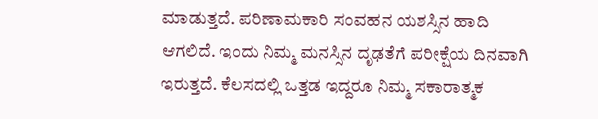ಮಾಡುತ್ತದೆ. ಪರಿಣಾಮಕಾರಿ ಸಂವಹನ ಯಶಸ್ಸಿನ ಹಾದಿ ಆಗಲಿದೆ. ಇಂದು ನಿಮ್ಮ ಮನಸ್ಸಿನ ದೃಢತೆಗೆ ಪರೀಕ್ಷೆಯ ದಿನವಾಗಿ ಇರುತ್ತದೆ. ಕೆಲಸದಲ್ಲಿ ಒತ್ತಡ ಇದ್ದರೂ ನಿಮ್ಮ ಸಕಾರಾತ್ಮಕ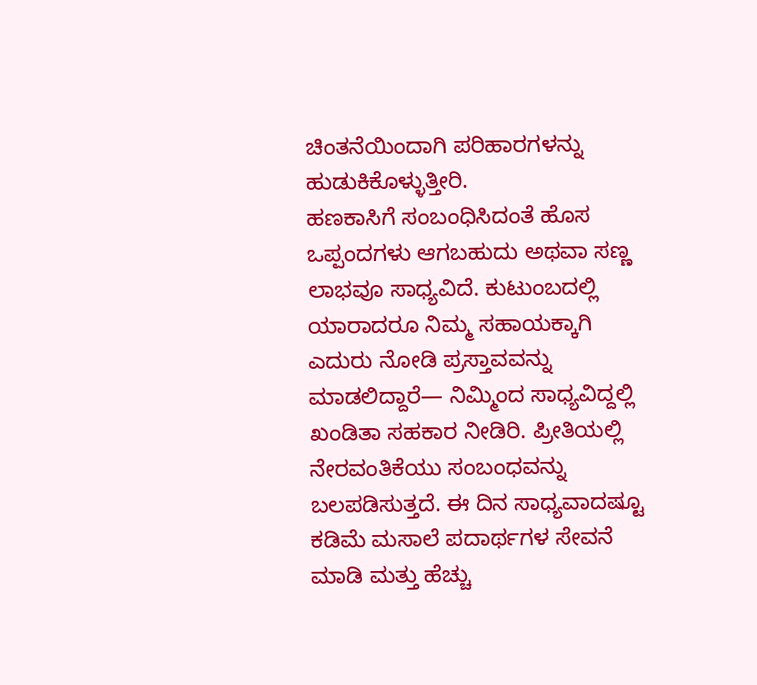ಚಿಂತನೆಯಿಂದಾಗಿ ಪರಿಹಾರಗಳನ್ನು ಹುಡುಕಿಕೊಳ್ಳುತ್ತೀರಿ.
ಹಣಕಾಸಿಗೆ ಸಂಬಂಧಿಸಿದಂತೆ ಹೊಸ ಒಪ್ಪಂದಗಳು ಆಗಬಹುದು ಅಥವಾ ಸಣ್ಣ ಲಾಭವೂ ಸಾಧ್ಯವಿದೆ. ಕುಟುಂಬದಲ್ಲಿ ಯಾರಾದರೂ ನಿಮ್ಮ ಸಹಾಯಕ್ಕಾಗಿ ಎದುರು ನೋಡಿ ಪ್ರಸ್ತಾವವನ್ನು ಮಾಡಲಿದ್ದಾರೆ— ನಿಮ್ಮಿಂದ ಸಾಧ್ಯವಿದ್ದಲ್ಲಿ ಖಂಡಿತಾ ಸಹಕಾರ ನೀಡಿರಿ. ಪ್ರೀತಿಯಲ್ಲಿ ನೇರವಂತಿಕೆಯು ಸಂಬಂಧವನ್ನು ಬಲಪಡಿಸುತ್ತದೆ. ಈ ದಿನ ಸಾಧ್ಯವಾದಷ್ಟೂ ಕಡಿಮೆ ಮಸಾಲೆ ಪದಾರ್ಥಗಳ ಸೇವನೆ ಮಾಡಿ ಮತ್ತು ಹೆಚ್ಚು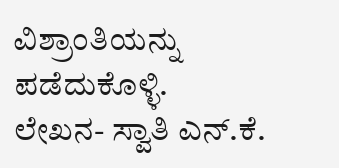ವಿಶ್ರಾಂತಿಯನ್ನು ಪಡೆದುಕೊಳ್ಳಿ.
ಲೇಖನ- ಸ್ವಾತಿ ಎನ್.ಕೆ.